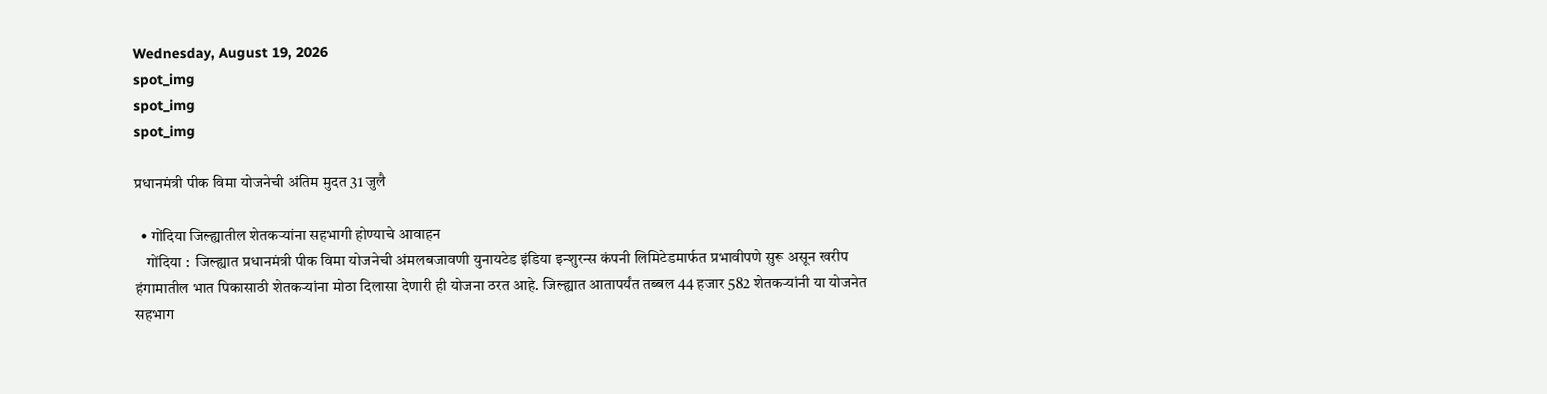Wednesday, August 19, 2026
spot_img
spot_img
spot_img

प्रधानमंत्री पीक विमा योजनेची अंतिम मुदत 31 जुलै

  • गोंदिया जिल्ह्यातील शेतकऱ्यांना सहभागी होण्याचे आवाहन
    गोंदिया :  जिल्ह्यात प्रधानमंत्री पीक विमा योजनेची अंमलबजावणी युनायटेड इंडिया इन्शुरन्स कंपनी लिमिटेडमार्फत प्रभावीपणे सुरू असून खरीप हंगामातील भात पिकासाठी शेतकऱ्यांना मोठा दिलासा देणारी ही योजना ठरत आहे. जिल्ह्यात आतापर्यंत तब्बल 44 हजार 582 शेतकऱ्यांनी या योजनेत सहभाग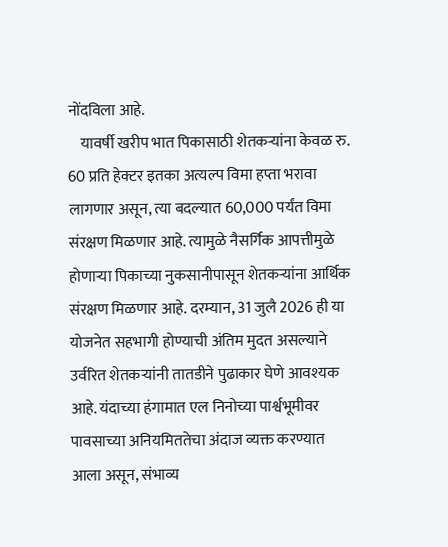नोंदविला आहे.
    यावर्षी खरीप भात पिकासाठी शेतकऱ्यांना केवळ रु. 60 प्रति हेक्टर इतका अत्यल्प विमा हप्ता भरावा लागणार असून, त्या बदल्यात 60,000 पर्यंत विमा संरक्षण मिळणार आहे. त्यामुळे नैसर्गिक आपत्तीमुळे होणाऱ्या पिकाच्या नुकसानीपासून शेतकऱ्यांना आर्थिक संरक्षण मिळणार आहे. दरम्यान, 31 जुलै 2026 ही या योजनेत सहभागी होण्याची अंतिम मुदत असल्याने उर्वरित शेतकऱ्यांनी तातडीने पुढाकार घेणे आवश्यक आहे. यंदाच्या हंगामात एल निनोच्या पार्श्वभूमीवर पावसाच्या अनियमिततेचा अंदाज व्यक्त करण्यात आला असून, संभाव्य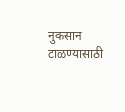नुकसान टाळण्यासाठी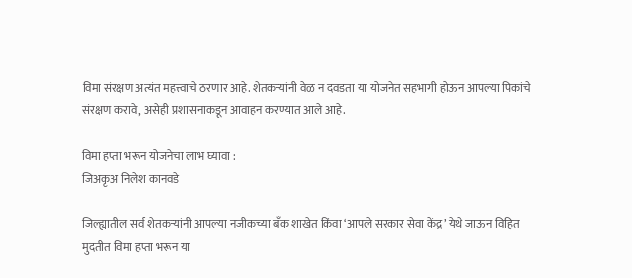विमा संरक्षण अत्यंत महत्त्वाचे ठरणार आहे. शेतकऱ्यांनी वेळ न दवडता या योजनेत सहभागी होऊन आपल्या पिकांचे संरक्षण करावे, असेही प्रशासनाकडून आवाहन करण्यात आले आहे.

विमा हप्ता भरून योजनेचा लाभ घ्यावा :
जिअकृअ निलेश कानवडे

जिल्ह्यातील सर्व शेतकऱ्यांनी आपल्या नजीकच्या बँक शाखेत किंवा ‘आपले सरकार सेवा केंद्र’ येथे जाऊन विहित मुदतीत विमा हप्ता भरून या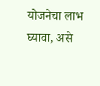योजनेचा लाभ घ्यावा, असे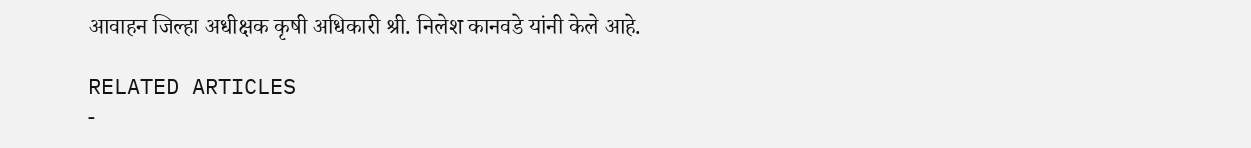आवाहन जिल्हा अधीक्षक कृषी अधिकारी श्री. निलेश कानवडे यांनी केले आहे.

RELATED ARTICLES
-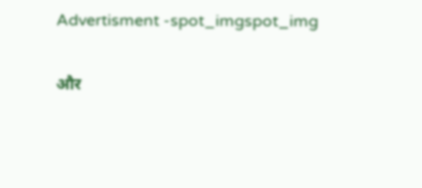Advertisment -spot_imgspot_img

और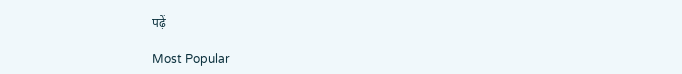पढ़ें

Most Popular